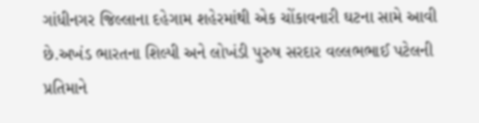ગાંધીનગર જિલ્લાના દહેગામ શહેરમાંથી એક ચોંકાવનારી ઘટના સામે આવી છે.અખંડ ભારતના શિલ્પી અને લોખંડી પુરુષ સરદાર વલ્લભભાઈ પટેલની પ્રતિમાને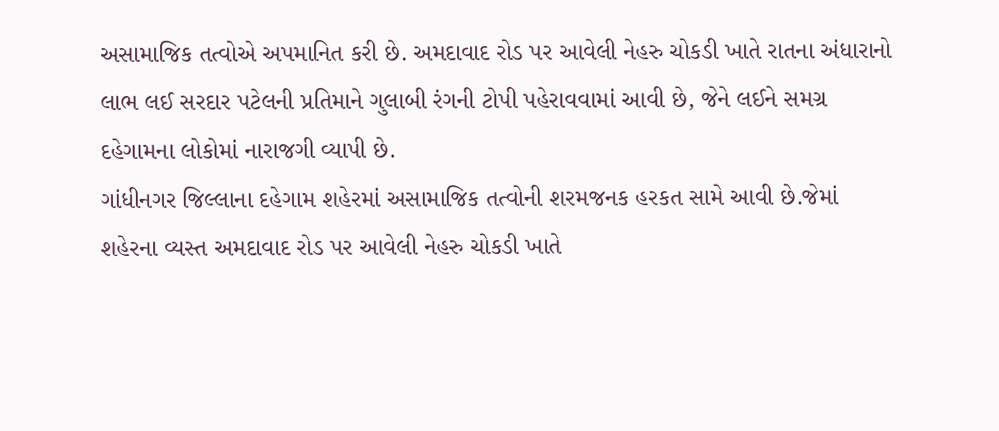અસામાજિક તત્વોએ અપમાનિત કરી છે. અમદાવાદ રોડ પર આવેલી નેહરુ ચોકડી ખાતે રાતના અંધારાનો લાભ લઈ સરદાર પટેલની પ્રતિમાને ગુલાબી રંગની ટોપી પહેરાવવામાં આવી છે, જેને લઈને સમગ્ર દહેગામના લોકોમાં નારાજગી વ્યાપી છે.
ગાંધીનગર જિલ્લાના દહેગામ શહેરમાં અસામાજિક તત્વોની શરમજનક હરકત સામે આવી છે.જેમાં શહેરના વ્યસ્ત અમદાવાદ રોડ પર આવેલી નેહરુ ચોકડી ખાતે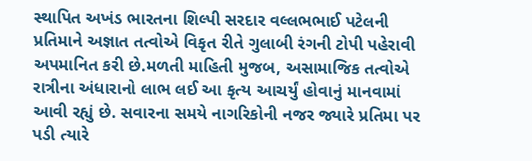સ્થાપિત અખંડ ભારતના શિલ્પી સરદાર વલ્લભભાઈ પટેલની પ્રતિમાને અજ્ઞાત તત્વોએ વિકૃત રીતે ગુલાબી રંગની ટોપી પહેરાવી અપમાનિત કરી છે.મળતી માહિતી મુજબ, અસામાજિક તત્વોએ રાત્રીના અંધારાનો લાભ લઈ આ કૃત્ય આચર્યું હોવાનું માનવામાં આવી રહ્યું છે. સવારના સમયે નાગરિકોની નજર જ્યારે પ્રતિમા પર પડી ત્યારે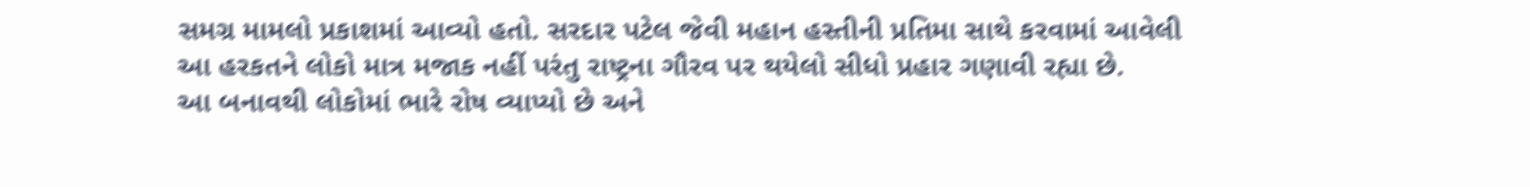સમગ્ર મામલો પ્રકાશમાં આવ્યો હતો. સરદાર પટેલ જેવી મહાન હસ્તીની પ્રતિમા સાથે કરવામાં આવેલી આ હરકતને લોકો માત્ર મજાક નહીં પરંતુ રાષ્ટ્રના ગૌરવ પર થયેલો સીધો પ્રહાર ગણાવી રહ્યા છે.
આ બનાવથી લોકોમાં ભારે રોષ વ્યાપ્યો છે અને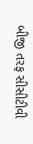બીજી તરફ સીસીટીવી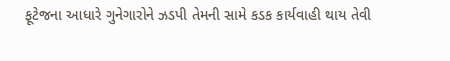ફૂટેજના આધારે ગુનેગારોને ઝડપી તેમની સામે કડક કાર્યવાહી થાય તેવી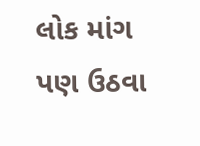લોક માંગ પણ ઉઠવા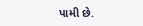પામી છે.